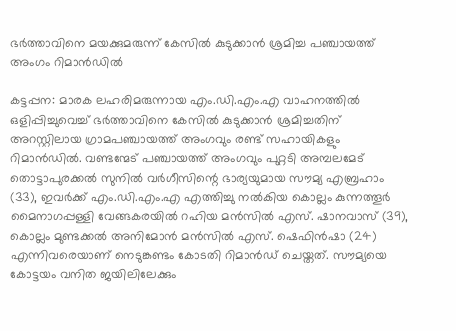ഭർത്താവിനെ മയക്കുമരുന്ന് കേസിൽ കുടുക്കാൻ ശ്രമിച്ച പഞ്ചായത്ത് അംഗം റിമാൻഡിൽ

കട്ടപ്പന: മാരക ലഹരിമരുന്നായ എം.ഡി.എം.എ വാഹനത്തിൽ ഒളിപ്പിച്ചുവെച്ച് ഭർത്താവിനെ കേസിൽ കുടുക്കാൻ ശ്രമിച്ചതിന് അറസ്റ്റിലായ ഗ്രാമപഞ്ചായത്ത് അംഗവും രണ്ട് സഹായികളും റിമാൻഡിൽ. വണ്ടന്മേട് പഞ്ചായത്ത് അംഗവും പുറ്റടി അമ്പലമേട് തൊട്ടാപുരക്കൽ സുനിൽ വർഗീസിന്റെ ഭാര്യയുമായ സൗമ്യ എബ്രഹാം (33), ഇവർക്ക് എം.ഡി.എം.എ എത്തിച്ചു നൽകിയ കൊല്ലം കുന്നത്തൂർ മൈനാഗപ്പള്ളി വേങ്ങകരയിൽ റഹിയ മൻസിൽ എസ്. ഷാനവാസ് (39), കൊല്ലം മുണ്ടക്കൽ അനിമോൻ മൻസിൽ എസ്. ഷെഫിൻഷാ (24) എന്നിവരെയാണ് നെടുങ്കണ്ടം കോടതി റിമാൻഡ് ചെയ്തത്. സൗമ്യയെ കോട്ടയം വനിത ജയിലിലേക്കും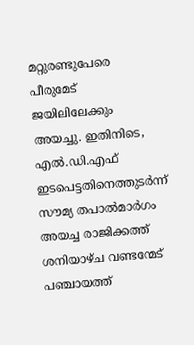മറ്റുരണ്ടുപേരെ പീരുമേട് ജയിലിലേക്കും അയച്ചു. ഇതിനിടെ, എൽ.ഡി.എഫ് ഇടപെട്ടതിനെത്തുടർന്ന് സൗമ്യ തപാൽമാർഗം അയച്ച രാജിക്കത്ത് ശനിയാഴ്ച വണ്ടന്മേട് പഞ്ചായത്ത്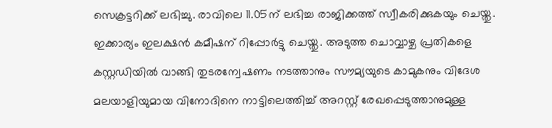സെക്രട്ടറിക്ക് ലഭിച്ചു. രാവിലെ 11.05ന് ലഭിച്ച രാജിക്കത്ത് സ്വീകരിക്കുകയും ചെയ്തു. ഇക്കാര്യം ഇലക്ഷൻ കമീഷന് റിപ്പോർട്ടു ചെയ്തു. അടുത്ത ചൊവ്വാഴ്ച പ്രതികളെ കസ്റ്റഡിയിൽ വാങ്ങി തുടരന്വേഷണം നടത്താനും സൗമ്യയുടെ കാമുകനും വിദേശ മലയാളിയുമായ വിനോദിനെ നാട്ടിലെത്തിച്ച് അറസ്റ്റ് രേഖപ്പെടുത്താനുമുള്ള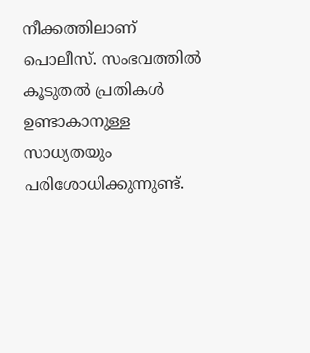നീക്കത്തിലാണ് പൊലീസ്. സംഭവത്തിൽ കൂടുതൽ പ്രതികൾ ഉണ്ടാകാനുള്ള സാധ്യതയും പരിശോധിക്കുന്നുണ്ട്.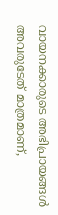വായനക്കാരുടെ അഭിപ്രായങ്ങള്‍ അവരുടേത് മാത്രമാണ്,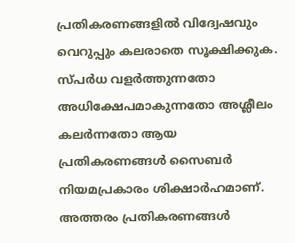പ്രതികരണങ്ങളിൽ വിദ്വേഷവും വെറുപ്പും കലരാതെ സൂക്ഷിക്കുക. സ്പർധ വളർത്തുന്നതോ അധിക്ഷേപമാകുന്നതോ അശ്ലീലം കലർന്നതോ ആയ പ്രതികരണങ്ങൾ സൈബർ നിയമപ്രകാരം ശിക്ഷാർഹമാണ്. അത്തരം പ്രതികരണങ്ങൾ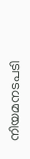നിയമനടപടി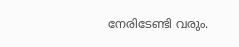നേരിടേണ്ടി വരും.